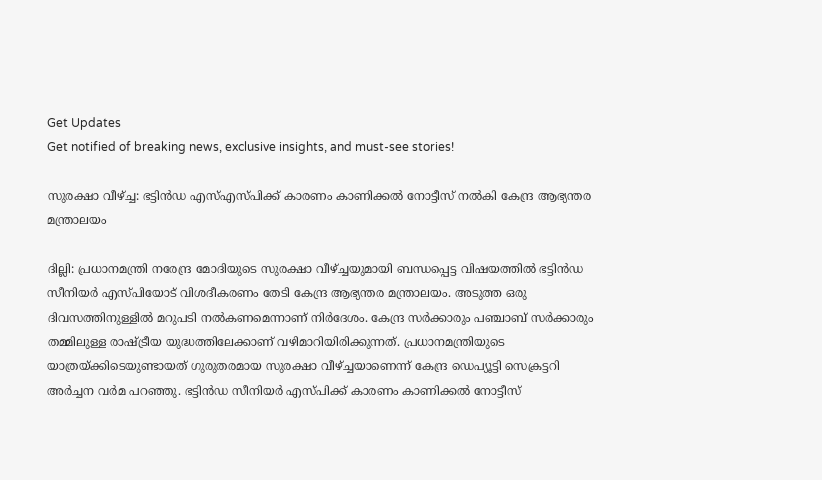Get Updates
Get notified of breaking news, exclusive insights, and must-see stories!

സുരക്ഷാ വീഴ്ച്ച: ഭട്ടിന്‍ഡ എസ്എസ്പിക്ക് കാരണം കാണിക്കല്‍ നോട്ടീസ് നല്‍കി കേന്ദ്ര ആഭ്യന്തര മന്ത്രാലയം

ദില്ലി: പ്രധാനമന്ത്രി നരേന്ദ്ര മോദിയുടെ സുരക്ഷാ വീഴ്ച്ചയുമായി ബന്ധപ്പെട്ട വിഷയത്തില്‍ ഭട്ടിന്‍ഡ സീനിയര്‍ എസ്പിയോട് വിശദീകരണം തേടി കേന്ദ്ര ആഭ്യന്തര മന്ത്രാലയം. അടുത്ത ഒരു ദിവസത്തിനുള്ളില്‍ മറുപടി നല്‍കണമെന്നാണ് നിര്‍ദേശം. കേന്ദ്ര സര്‍ക്കാരും പഞ്ചാബ് സര്‍ക്കാരും തമ്മിലുള്ള രാഷ്ട്രീയ യുദ്ധത്തിലേക്കാണ് വഴിമാറിയിരിക്കുന്നത്. പ്രധാനമന്ത്രിയുടെ യാത്രയ്ക്കിടെയുണ്ടായത് ഗുരുതരമായ സുരക്ഷാ വീഴ്ച്ചയാണെന്ന് കേന്ദ്ര ഡെപ്യൂട്ടി സെക്രട്ടറി അര്‍ച്ചന വര്‍മ പറഞ്ഞു. ഭട്ടിന്‍ഡ സീനിയര്‍ എസ്പിക്ക് കാരണം കാണിക്കല്‍ നോട്ടീസ്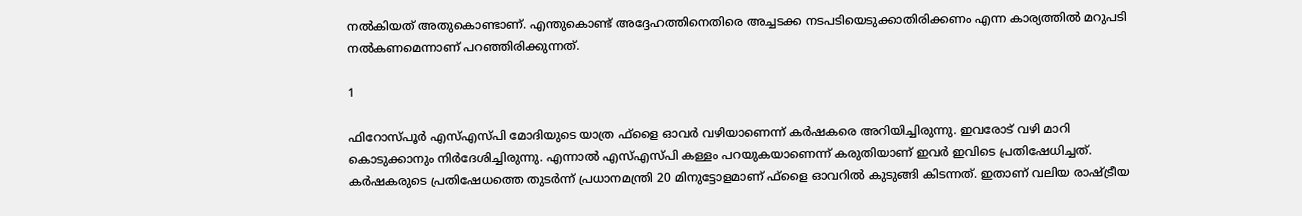നല്‍കിയത് അതുകൊണ്ടാണ്. എന്തുകൊണ്ട് അദ്ദേഹത്തിനെതിരെ അച്ചടക്ക നടപടിയെടുക്കാതിരിക്കണം എന്ന കാര്യത്തില്‍ മറുപടി നല്‍കണമെന്നാണ് പറഞ്ഞിരിക്കുന്നത്.

1

ഫിറോസ്പൂര്‍ എസ്എസ്പി മോദിയുടെ യാത്ര ഫ്‌ളൈ ഓവര്‍ വഴിയാണെന്ന് കര്‍ഷകരെ അറിയിച്ചിരുന്നു. ഇവരോട് വഴി മാറി കൊടുക്കാനും നിര്‍ദേശിച്ചിരുന്നു. എന്നാല്‍ എസ്എസ്പി കള്ളം പറയുകയാണെന്ന് കരുതിയാണ് ഇവര്‍ ഇവിടെ പ്രതിഷേധിച്ചത്. കര്‍ഷകരുടെ പ്രതിഷേധത്തെ തുടര്‍ന്ന് പ്രധാനമന്ത്രി 20 മിനുട്ടോളമാണ് ഫ്‌ളൈ ഓവറില്‍ കുടുങ്ങി കിടന്നത്. ഇതാണ് വലിയ രാഷ്ട്രീയ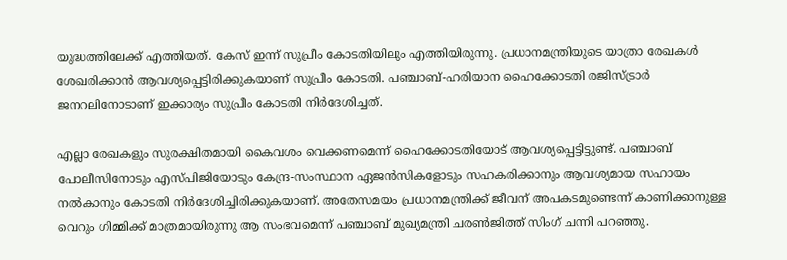യുദ്ധത്തിലേക്ക് എത്തിയത്. കേസ് ഇന്ന് സുപ്രീം കോടതിയിലും എത്തിയിരുന്നു. പ്രധാനമന്ത്രിയുടെ യാത്രാ രേഖകള്‍ ശേഖരിക്കാന്‍ ആവശ്യപ്പെട്ടിരിക്കുകയാണ് സുപ്രീം കോടതി. പഞ്ചാബ്-ഹരിയാന ഹൈക്കോടതി രജിസ്ട്രാര്‍ ജനറലിനോടാണ് ഇക്കാര്യം സുപ്രീം കോടതി നിര്‍ദേശിച്ചത്.

എല്ലാ രേഖകളും സുരക്ഷിതമായി കൈവശം വെക്കണമെന്ന് ഹൈക്കോടതിയോട് ആവശ്യപ്പെട്ടിട്ടുണ്ട്. പഞ്ചാബ് പോലീസിനോടും എസ്പിജിയോടും കേന്ദ്ര-സംസ്ഥാന ഏജന്‍സികളോടും സഹകരിക്കാനും ആവശ്യമായ സഹായം നല്‍കാനും കോടതി നിര്‍ദേശിച്ചിരിക്കുകയാണ്. അതേസമയം പ്രധാനമന്ത്രിക്ക് ജീവന് അപകടമുണ്ടെന്ന് കാണിക്കാനുള്ള വെറും ഗിമ്മിക്ക് മാത്രമായിരുന്നു ആ സംഭവമെന്ന് പഞ്ചാബ് മുഖ്യമന്ത്രി ചരണ്‍ജിത്ത് സിംഗ് ചന്നി പറഞ്ഞു.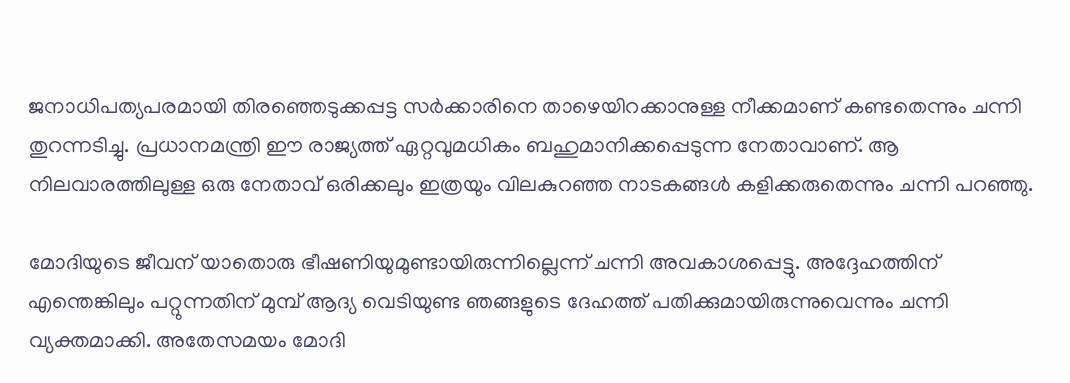ജനാധിപത്യപരമായി തിരഞ്ഞെടുക്കപ്പട്ട സര്‍ക്കാരിനെ താഴെയിറക്കാനുള്ള നീക്കമാണ് കണ്ടതെന്നും ചന്നി തുറന്നടിച്ചു. പ്രധാനമന്ത്രി ഈ രാജ്യത്ത് ഏറ്റവുമധികം ബഹുമാനിക്കപ്പെടുന്ന നേതാവാണ്. ആ നിലവാരത്തിലുള്ള ഒരു നേതാവ് ഒരിക്കലും ഇത്രയും വിലകുറഞ്ഞ നാടകങ്ങള്‍ കളിക്കരുതെന്നും ചന്നി പറഞ്ഞു.

മോദിയുടെ ജീവന് യാതൊരു ഭീഷണിയുമുണ്ടായിരുന്നില്ലെന്ന് ചന്നി അവകാശപ്പെട്ടു. അദ്ദേഹത്തിന് എന്തെങ്കിലും പറ്റുന്നതിന് മുമ്പ് ആദ്യ വെടിയുണ്ട ഞങ്ങളുടെ ദേഹത്ത് പതിക്കുമായിരുന്നുവെന്നും ചന്നി വ്യക്തമാക്കി. അതേസമയം മോദി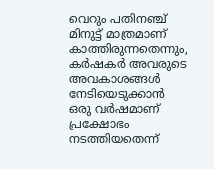വെറും പതിനഞ്ച് മിനുട്ട് മാത്രമാണ് കാത്തിരുന്നതെന്നും, കര്‍ഷകര്‍ അവരുടെ അവകാശങ്ങള്‍ നേടിയെടുക്കാന്‍ ഒരു വര്‍ഷമാണ് പ്രക്ഷോഭം നടത്തിയതെന്ന്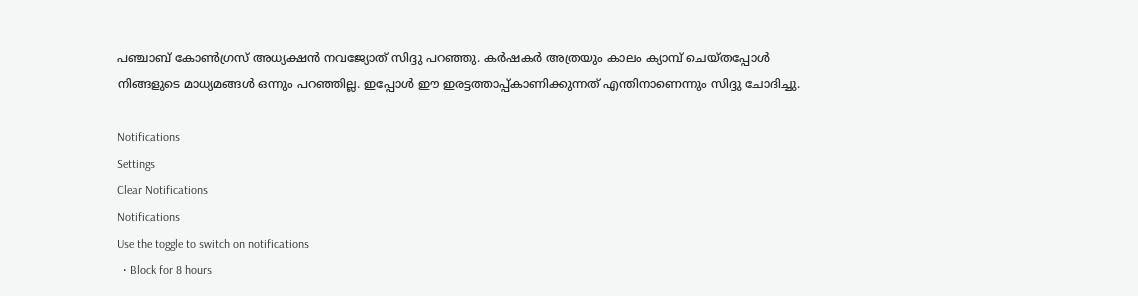പഞ്ചാബ് കോണ്‍ഗ്രസ് അധ്യക്ഷന്‍ നവജ്യോത് സിദ്ദു പറഞ്ഞു. കര്‍ഷകര്‍ അത്രയും കാലം ക്യാമ്പ് ചെയ്തപ്പോള്‍ നിങ്ങളുടെ മാധ്യമങ്ങള്‍ ഒന്നും പറഞ്ഞില്ല. ഇപ്പോള്‍ ഈ ഇരട്ടത്താപ്പ്കാണിക്കുന്നത് എന്തിനാണെന്നും സിദ്ദു ചോദിച്ചു.

Notifications
Settings
Clear Notifications
Notifications
Use the toggle to switch on notifications
  • Block for 8 hours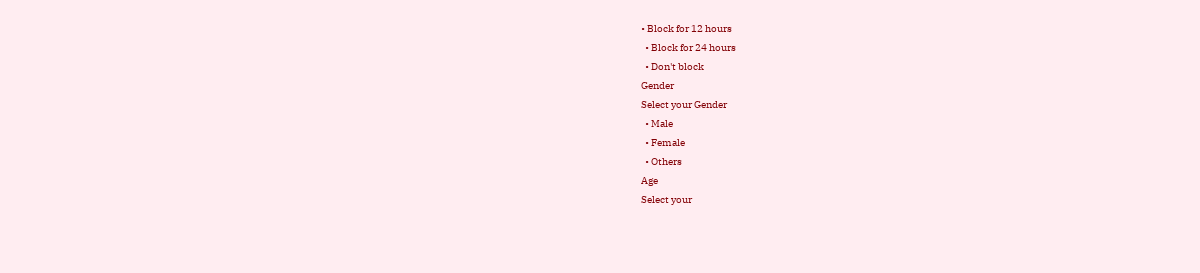• Block for 12 hours
  • Block for 24 hours
  • Don't block
Gender
Select your Gender
  • Male
  • Female
  • Others
Age
Select your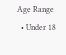Age Range
  • Under 18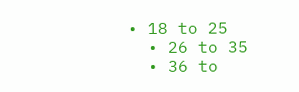• 18 to 25
  • 26 to 35
  • 36 to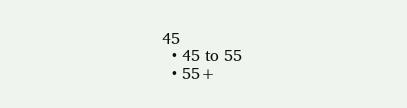45
  • 45 to 55
  • 55+